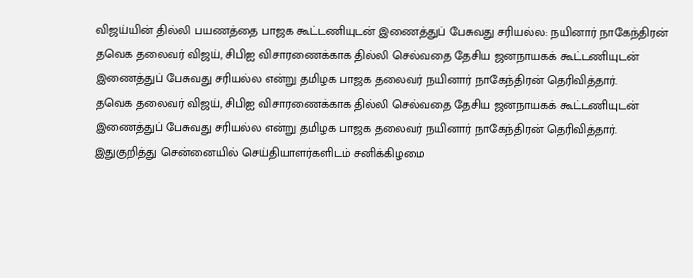விஜய்யின் தில்லி பயணத்தை பாஜக கூட்டணியுடன் இணைத்துப் பேசுவது சரியல்ல: நயினார் நாகேந்திரன்
தவெக தலைவர் விஜய், சிபிஐ விசாரணைக்காக தில்லி செல்வதை தேசிய ஜனநாயகக் கூட்டணியுடன் இணைத்துப் பேசுவது சரியல்ல என்று தமிழக பாஜக தலைவர் நயினார் நாகேந்திரன் தெரிவித்தார்.
தவெக தலைவர் விஜய், சிபிஐ விசாரணைக்காக தில்லி செல்வதை தேசிய ஜனநாயகக் கூட்டணியுடன் இணைத்துப் பேசுவது சரியல்ல என்று தமிழக பாஜக தலைவர் நயினார் நாகேந்திரன் தெரிவித்தார்.
இதுகுறித்து சென்னையில் செய்தியாளர்களிடம் சனிக்கிழமை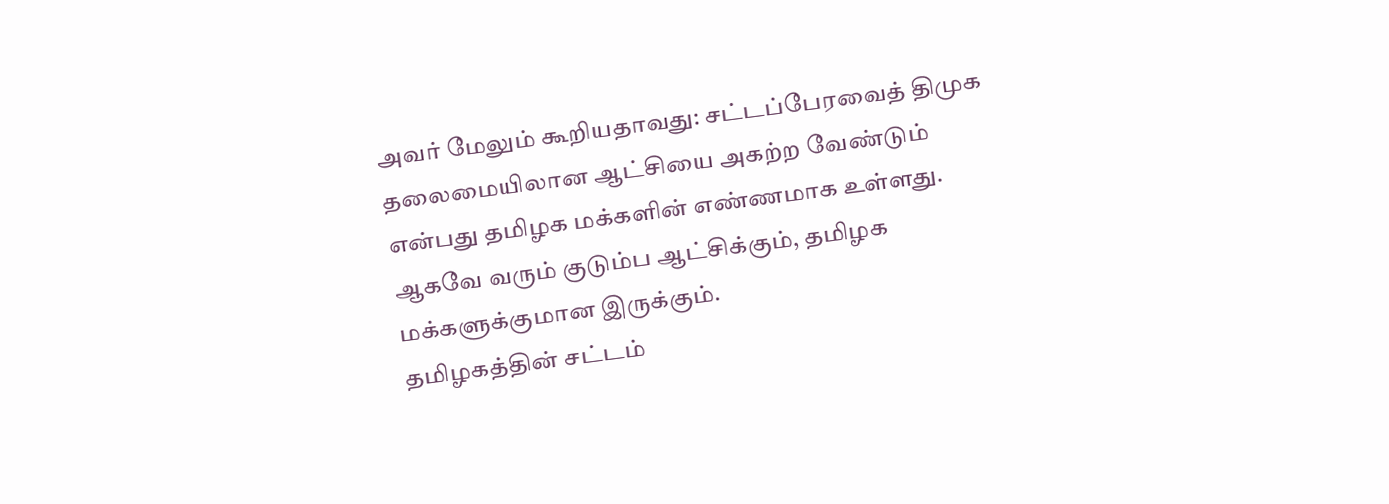அவர் மேலும் கூறியதாவது: சட்டப்பேரவைத் திமுக தலைமையிலான ஆட்சியை அகற்ற வேண்டும் என்பது தமிழக மக்களின் எண்ணமாக உள்ளது. ஆகவே வரும் குடும்ப ஆட்சிக்கும், தமிழக மக்களுக்குமான இருக்கும்.
தமிழகத்தின் சட்டம்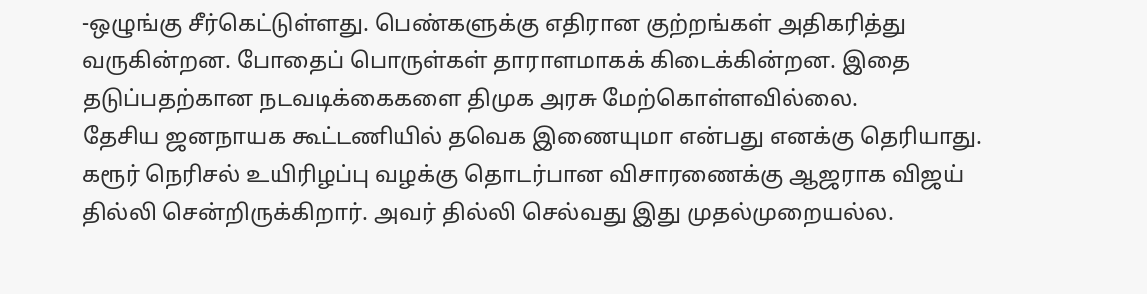-ஒழுங்கு சீர்கெட்டுள்ளது. பெண்களுக்கு எதிரான குற்றங்கள் அதிகரித்து வருகின்றன. போதைப் பொருள்கள் தாராளமாகக் கிடைக்கின்றன. இதை தடுப்பதற்கான நடவடிக்கைகளை திமுக அரசு மேற்கொள்ளவில்லை.
தேசிய ஜனநாயக கூட்டணியில் தவெக இணையுமா என்பது எனக்கு தெரியாது. கரூர் நெரிசல் உயிரிழப்பு வழக்கு தொடர்பான விசாரணைக்கு ஆஜராக விஜய் தில்லி சென்றிருக்கிறார். அவர் தில்லி செல்வது இது முதல்முறையல்ல.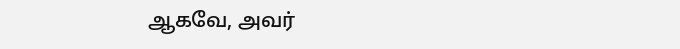ஆகவே, அவர்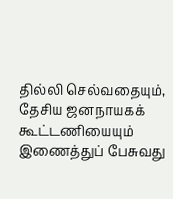தில்லி செல்வதையும், தேசிய ஜனநாயகக் கூட்டணியையும் இணைத்துப் பேசுவது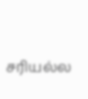சரியல்ல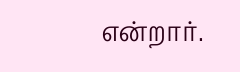என்றார்.